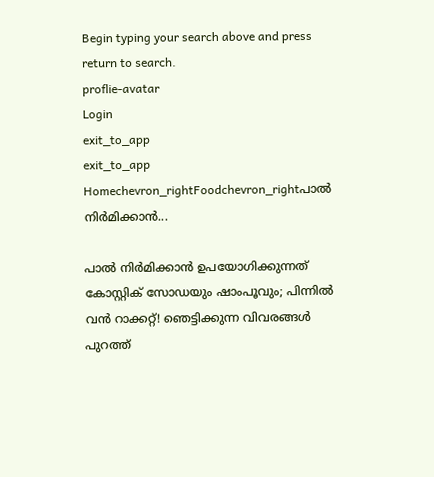Begin typing your search above and press return to search.
proflie-avatar
Login
exit_to_app
exit_to_app
Homechevron_rightFoodchevron_rightപാൽ നിർമിക്കാൻ...

പാൽ നിർമിക്കാൻ ഉപയോഗിക്കുന്നത് കോസ്റ്റിക് സോഡയും ഷാംപൂവും; പിന്നിൽ വൻ റാക്കറ്റ്! ഞെട്ടിക്കുന്ന വിവരങ്ങൾ പുറത്ത്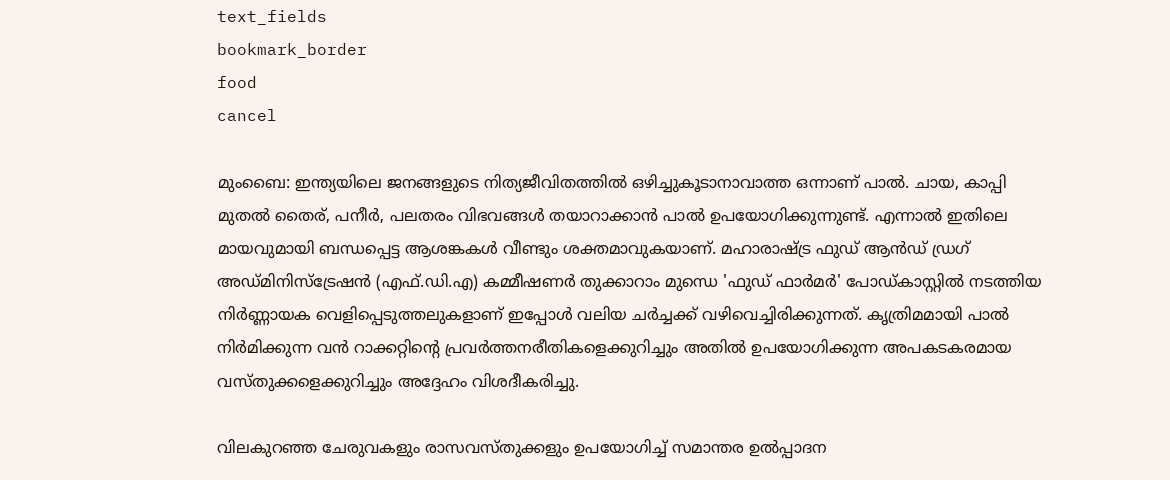text_fields
bookmark_border
food
cancel

മുംബൈ: ഇന്ത്യയിലെ ജനങ്ങളുടെ നിത്യജീവിതത്തിൽ ഒഴിച്ചുകൂടാനാവാത്ത ഒന്നാണ് പാൽ. ചായ, കാപ്പി മുതൽ തൈര്, പനീർ, പലതരം വിഭവങ്ങൾ തയാറാക്കാൻ പാൽ ഉപയോഗിക്കുന്നുണ്ട്. എന്നാൽ ഇതിലെ മായവുമായി ബന്ധപ്പെട്ട ആശങ്കകൾ വീണ്ടും ശക്തമാവുകയാണ്. മഹാരാഷ്ട്ര ഫുഡ് ആൻഡ് ഡ്രഗ് അഡ്മിനിസ്ട്രേഷൻ (എഫ്.ഡി.എ) കമ്മീഷണർ തുക്കാറാം മുന്ധെ 'ഫുഡ് ഫാർമർ' പോഡ്കാസ്റ്റിൽ നടത്തിയ നിർണ്ണായക വെളിപ്പെടുത്തലുകളാണ് ഇപ്പോൾ വലിയ ചർച്ചക്ക് വഴിവെച്ചിരിക്കുന്നത്. കൃത്രിമമായി പാൽ നിർമിക്കുന്ന വൻ റാക്കറ്റിന്റെ പ്രവർത്തനരീതികളെക്കുറിച്ചും അതിൽ ഉപയോഗിക്കുന്ന അപകടകരമായ വസ്തുക്കളെക്കുറിച്ചും അദ്ദേഹം വിശദീകരിച്ചു.

വിലകുറഞ്ഞ ചേരുവകളും രാസവസ്തുക്കളും ഉപയോഗിച്ച് സമാന്തര ഉൽപ്പാദന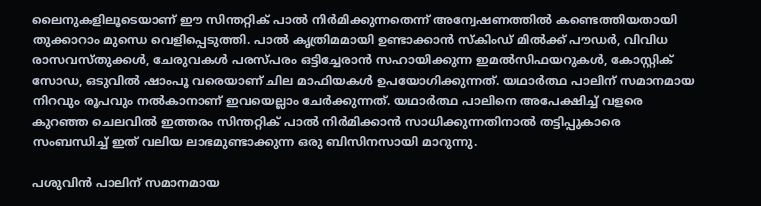ലൈനുകളിലൂടെയാണ് ഈ സിന്തറ്റിക് പാൽ നിർമിക്കുന്നതെന്ന് അന്വേഷണത്തിൽ കണ്ടെത്തിയതായി തുക്കാറാം മുന്ധെ വെളിപ്പെടുത്തി. പാൽ കൃത്രിമമായി ഉണ്ടാക്കാൻ സ്കിംഡ് മിൽക്ക് പൗഡർ, വിവിധ രാസവസ്തുക്കൾ, ചേരുവകൾ പരസ്പരം ഒട്ടിച്ചേരാൻ സഹായിക്കുന്ന ഇമൽസിഫയറുകൾ, കോസ്റ്റിക് സോഡ, ഒടുവിൽ ഷാംപൂ വരെയാണ് ചില മാഫിയകൾ ഉപയോഗിക്കുന്നത്. യഥാർത്ഥ പാലിന് സമാനമായ നിറവും രൂപവും നൽകാനാണ് ഇവയെല്ലാം ചേർക്കുന്നത്. യഥാർത്ഥ പാലിനെ അപേക്ഷിച്ച് വളരെ കുറഞ്ഞ ചെലവിൽ ഇത്തരം സിന്തറ്റിക് പാൽ നിർമിക്കാൻ സാധിക്കുന്നതിനാൽ തട്ടിപ്പുകാരെ സംബന്ധിച്ച് ഇത് വലിയ ലാഭമുണ്ടാക്കുന്ന ഒരു ബിസിനസായി മാറുന്നു.

പശുവിൻ പാലിന് സമാനമായ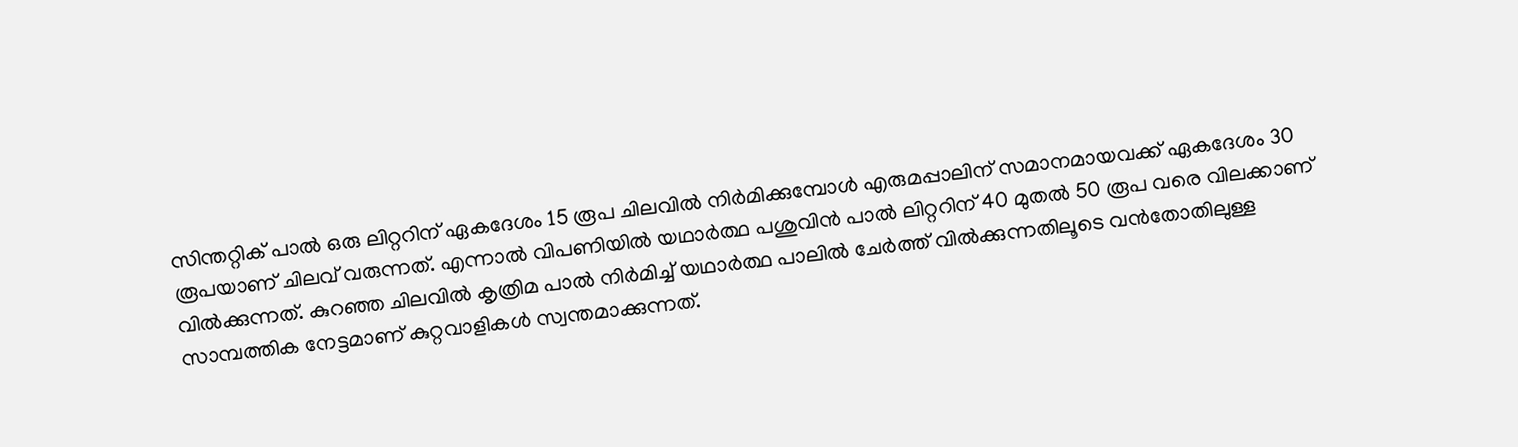സിന്തറ്റിക് പാൽ ഒരു ലിറ്ററിന് ഏകദേശം 15 രൂപ ചിലവിൽ നിർമിക്കുമ്പോൾ എരുമപ്പാലിന് സമാനമായവക്ക് ഏകദേശം 30 രൂപയാണ് ചിലവ് വരുന്നത്. എന്നാൽ വിപണിയിൽ യഥാർത്ഥ പശുവിൻ പാൽ ലിറ്ററിന് 40 മുതൽ 50 രൂപ വരെ വിലക്കാണ് വിൽക്കുന്നത്. കുറഞ്ഞ ചിലവിൽ കൃത്രിമ പാൽ നിർമിച്ച് യഥാർത്ഥ പാലിൽ ചേർത്ത് വിൽക്കുന്നതിലൂടെ വൻതോതിലുള്ള സാമ്പത്തിക നേട്ടമാണ് കുറ്റവാളികൾ സ്വന്തമാക്കുന്നത്.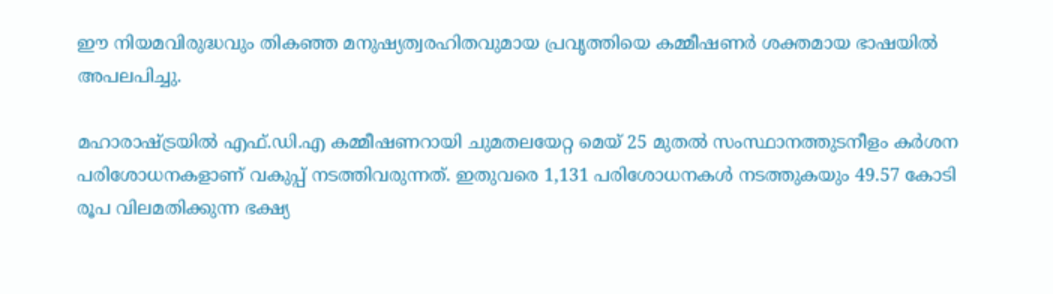ഈ നിയമവിരുദ്ധവും തികഞ്ഞ മനുഷ്യത്വരഹിതവുമായ പ്രവൃത്തിയെ കമ്മീഷണർ ശക്തമായ ഭാഷയിൽ അപലപിച്ചു.

മഹാരാഷ്ട്രയിൽ എഫ്.ഡി.എ കമ്മീഷണറായി ചുമതലയേറ്റ മെയ് 25 മുതൽ സംസ്ഥാനത്തുടനീളം കർശന പരിശോധനകളാണ് വകുപ്പ് നടത്തിവരുന്നത്. ഇതുവരെ 1,131 പരിശോധനകൾ നടത്തുകയും 49.57 കോടി രൂപ വിലമതിക്കുന്ന ഭക്ഷ്യ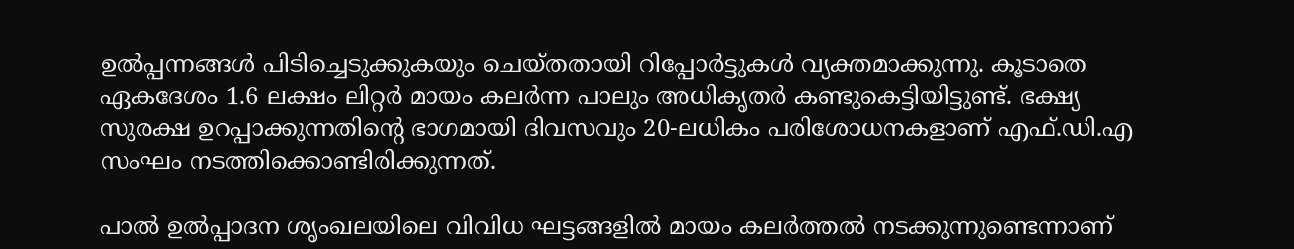ഉൽപ്പന്നങ്ങൾ പിടിച്ചെടുക്കുകയും ചെയ്തതായി റിപ്പോർട്ടുകൾ വ്യക്തമാക്കുന്നു. കൂടാതെ ഏകദേശം 1.6 ലക്ഷം ലിറ്റർ മായം കലർന്ന പാലും അധികൃതർ കണ്ടുകെട്ടിയിട്ടുണ്ട്. ഭക്ഷ്യ സുരക്ഷ ഉറപ്പാക്കുന്നതിന്റെ ഭാഗമായി ദിവസവും 20-ലധികം പരിശോധനകളാണ് എഫ്.ഡി.എ സംഘം നടത്തിക്കൊണ്ടിരിക്കുന്നത്.

പാൽ ഉൽപ്പാദന ശൃംഖലയിലെ വിവിധ ഘട്ടങ്ങളിൽ മായം കലർത്തൽ നടക്കുന്നുണ്ടെന്നാണ്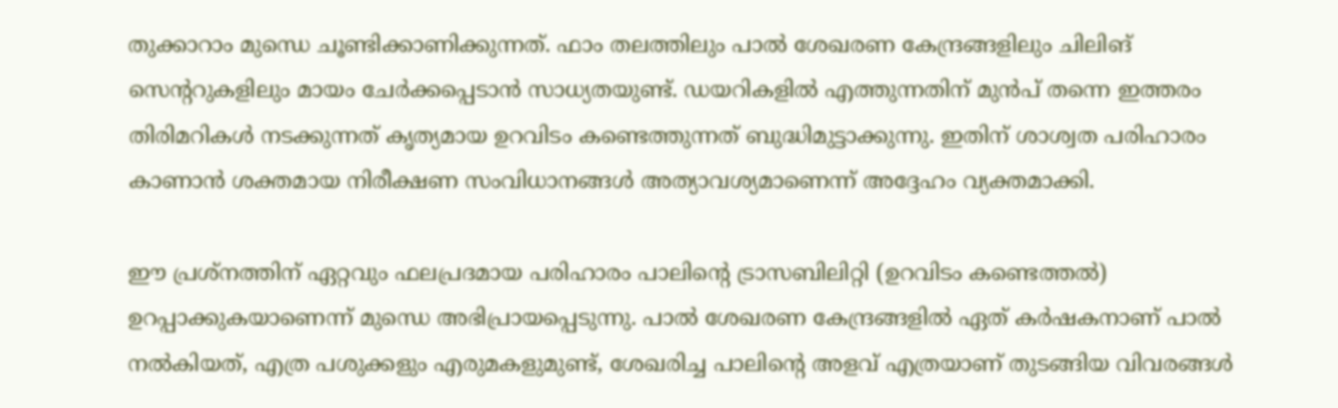തുക്കാറാം മുന്ധെ ചൂണ്ടിക്കാണിക്കുന്നത്. ഫാം തലത്തിലും പാൽ ശേഖരണ കേന്ദ്രങ്ങളിലും ചിലിങ് സെന്ററുകളിലും മായം ചേർക്കപ്പെടാൻ സാധ്യതയുണ്ട്. ഡയറികളിൽ എത്തുന്നതിന് മുൻപ് തന്നെ ഇത്തരം തിരിമറികൾ നടക്കുന്നത് കൃത്യമായ ഉറവിടം കണ്ടെത്തുന്നത് ബുദ്ധിമുട്ടാക്കുന്നു. ഇതിന് ശാശ്വത പരിഹാരം കാണാൻ ശക്തമായ നിരീക്ഷണ സംവിധാനങ്ങൾ അത്യാവശ്യമാണെന്ന് അദ്ദേഹം വ്യക്തമാക്കി.

ഈ പ്രശ്നത്തിന് ഏറ്റവും ഫലപ്രദമായ പരിഹാരം പാലിന്‍റെ ട്രാസബിലിറ്റി (ഉറവിടം കണ്ടെത്തൽ) ഉറപ്പാക്കുകയാണെന്ന് മുന്ധെ അഭിപ്രായപ്പെടുന്നു. പാൽ ശേഖരണ കേന്ദ്രങ്ങളിൽ ഏത് കർഷകനാണ് പാൽ നൽകിയത്, എത്ര പശുക്കളും എരുമകളുമുണ്ട്, ശേഖരിച്ച പാലിന്റെ അളവ് എത്രയാണ് തുടങ്ങിയ വിവരങ്ങൾ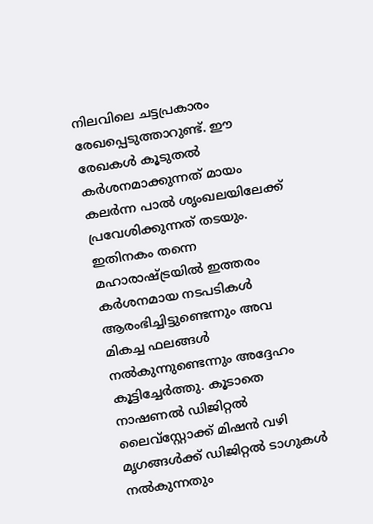നിലവിലെ ചട്ടപ്രകാരം രേഖപ്പെടുത്താറുണ്ട്. ഈ രേഖകൾ കൂടുതൽ കർശനമാക്കുന്നത് മായം കലർന്ന പാൽ ശൃംഖലയിലേക്ക് പ്രവേശിക്കുന്നത് തടയും. ഇതിനകം തന്നെ മഹാരാഷ്ട്രയിൽ ഇത്തരം കർശനമായ നടപടികൾ ആരംഭിച്ചിട്ടുണ്ടെന്നും അവ മികച്ച ഫലങ്ങൾ നൽകുന്നുണ്ടെന്നും അദ്ദേഹം കൂട്ടിച്ചേർത്തു. കൂടാതെ നാഷണൽ ഡിജിറ്റൽ ലൈവ്‌സ്റ്റോക്ക് മിഷൻ വഴി മൃഗങ്ങൾക്ക് ഡിജിറ്റൽ ടാഗുകൾ നൽകുന്നതും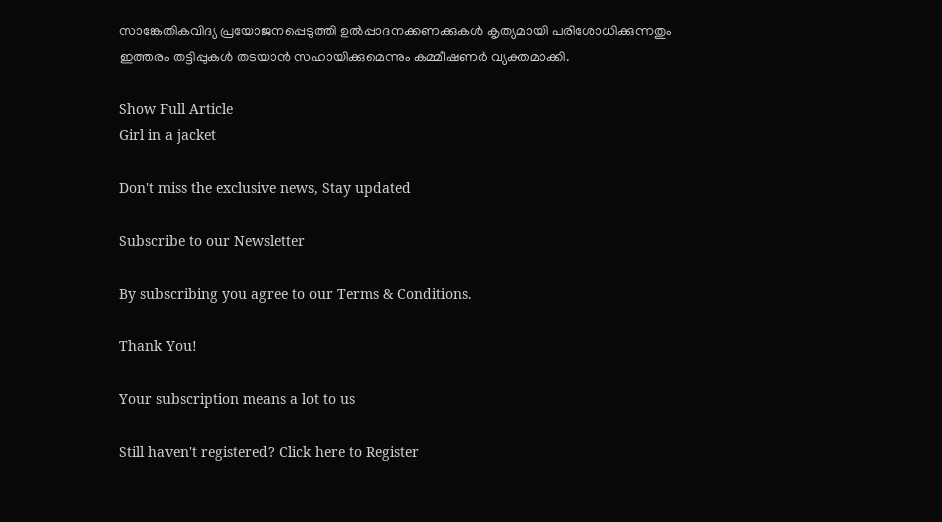സാങ്കേതികവിദ്യ പ്രയോജനപ്പെടുത്തി ഉൽപ്പാദനക്കണക്കുകൾ കൃത്യമായി പരിശോധിക്കുന്നതും ഇത്തരം തട്ടിപ്പുകൾ തടയാൻ സഹായിക്കുമെന്നും കമ്മീഷണർ വ്യക്തമാക്കി.

Show Full Article
Girl in a jacket

Don't miss the exclusive news, Stay updated

Subscribe to our Newsletter

By subscribing you agree to our Terms & Conditions.

Thank You!

Your subscription means a lot to us

Still haven't registered? Click here to Register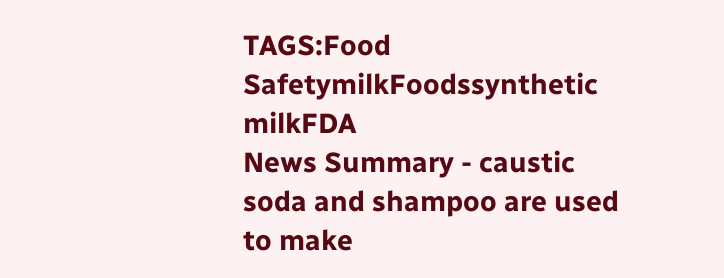TAGS:Food SafetymilkFoodssynthetic milkFDA
News Summary - caustic soda and shampoo are used to make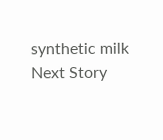synthetic milk
Next Story